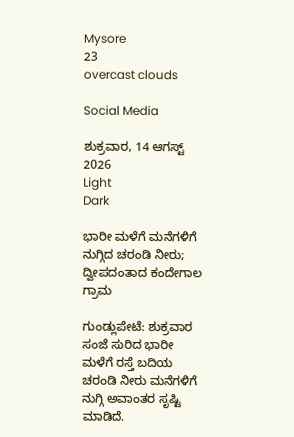Mysore
23
overcast clouds

Social Media

ಶುಕ್ರವಾರ, 14 ಆಗಸ್ಟ್ 2026
Light
Dark

ಭಾರೀ ಮಳೆಗೆ ಮನೆಗಳಿಗೆ ನುಗ್ಗಿದ ಚರಂಡಿ ನೀರು; ದ್ವೀಪದಂತಾದ ಕಂದೇಗಾಲ ಗ್ರಾಮ

ಗುಂಡ್ಲುಪೇಟೆ: ಶುಕ್ರವಾರ ಸಂಜೆ ಸುರಿದ ಭಾರೀ ಮಳೆಗೆ ರಸ್ತೆ ಬದಿಯ ಚರಂಡಿ ನೀರು ಮನೆಗಳಿಗೆ ನುಗ್ಗಿ ಅವಾಂತರ ಸೃಷ್ಟಿ ಮಾಡಿದೆ.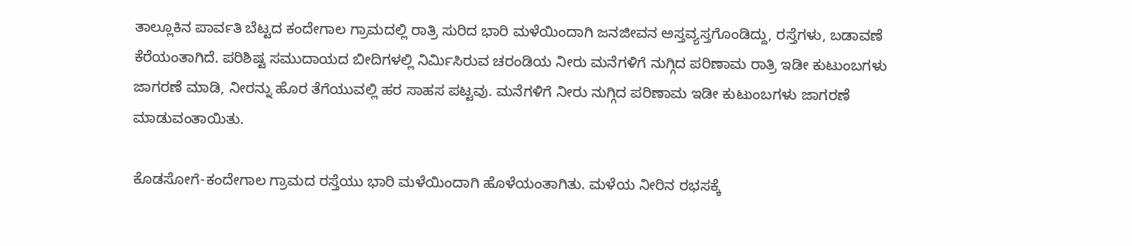ತಾಲ್ಲೂಕಿನ ಪಾರ್ವತಿ ಬೆಟ್ಟದ ಕಂದೇಗಾಲ ಗ್ರಾಮದಲ್ಲಿ ರಾತ್ರಿ ಸುರಿದ ಭಾರಿ ಮಳೆಯಿಂದಾಗಿ ಜನಜೀವನ ಅಸ್ತವ್ಯಸ್ತಗೊಂಡಿದ್ದು, ರಸ್ತೆಗಳು, ಬಡಾವಣೆ ಕೆರೆಯಂತಾಗಿದೆ. ಪರಿಶಿಷ್ಟ ಸಮುದಾಯದ ಬೀದಿಗಳಲ್ಲಿ ನಿರ್ಮಿಸಿರುವ ಚರಂಡಿಯ ನೀರು ಮನೆಗಳಿಗೆ ನುಗ್ಗಿದ ಪರಿಣಾಮ ರಾತ್ರಿ ಇಡೀ ಕುಟುಂಬಗಳು ಜಾಗರಣೆ ಮಾಡಿ, ನೀರನ್ನು ಹೊರ ತೆಗೆಯುವಲ್ಲಿ ಹರ ಸಾಹಸ ಪಟ್ಟವು. ಮನೆಗಳಿಗೆ ನೀರು ನುಗ್ಗಿದ ಪರಿಣಾಮ ಇಡೀ ಕುಟುಂಬಗಳು ಜಾಗರಣೆ ಮಾಡುವಂತಾಯಿತು.

ಕೊಡಸೋಗೆ-ಕಂದೇಗಾಲ ಗ್ರಾಮದ ರಸ್ತೆಯು ಭಾರಿ ಮಳೆಯಿಂದಾಗಿ ಹೊಳೆಯಂತಾಗಿತು. ಮಳೆಯ ನೀರಿನ ರಭಸಕ್ಕೆ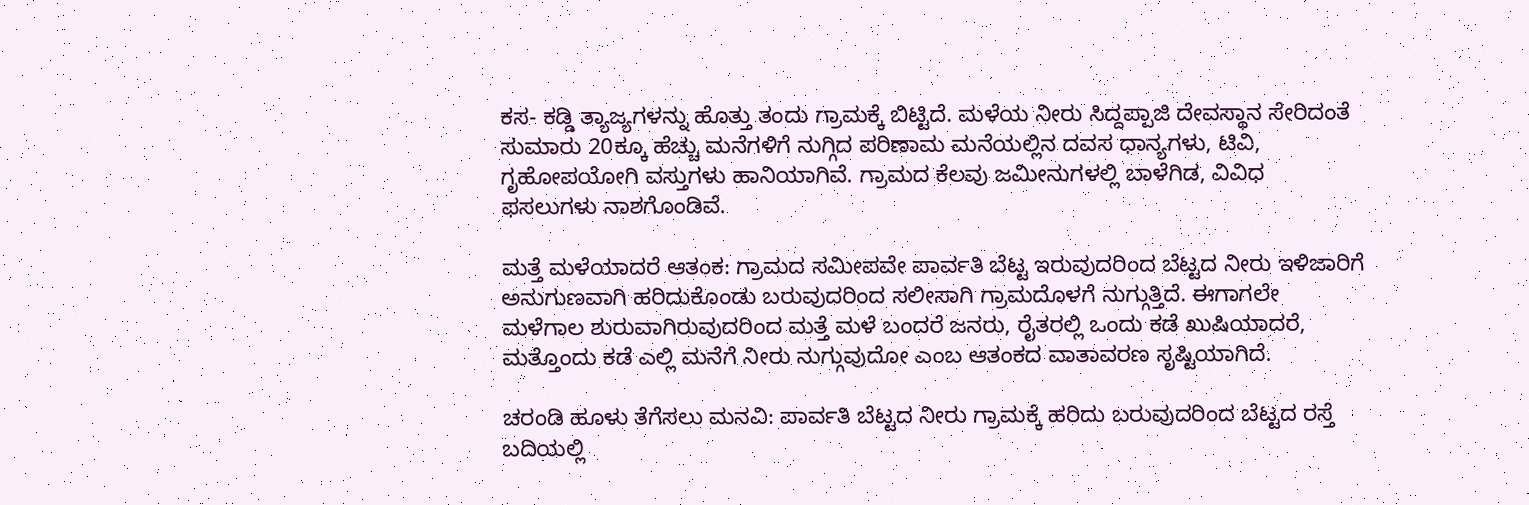ಕಸ- ಕಡ್ಡಿ ತ್ಯಾಜ್ಯಗಳನ್ನು ಹೊತ್ತು ತಂದು ಗ್ರಾಮಕ್ಕೆ ಬಿಟ್ಟಿದೆ. ಮಳೆಯ ನೀರು ಸಿದ್ದಪ್ಪಾಜಿ ದೇವಸ್ಥಾನ ಸೇರಿದಂತೆ ಸುಮಾರು 20ಕ್ಕೂ ಹೆಚ್ಚು ಮನೆಗಳಿಗೆ ನುಗ್ಗಿದ ಪರಿಣಾಮ ಮನೆಯಲ್ಲಿನ ದವಸ ಧಾನ್ಯಗಳು, ಟಿವಿ, ಗೃಹೋಪಯೋಗಿ ವಸ್ತುಗಳು ಹಾನಿಯಾಗಿವೆ. ಗ್ರಾಮದ ಕೆಲವು ಜಮೀನುಗಳಲ್ಲಿ ಬಾಳೆಗಿಡ, ವಿವಿಧ ಫಸಲುಗಳು ನಾಶಗೊಂಡಿವೆ.

ಮತ್ತೆ ಮಳೆಯಾದರೆ ಆತಂಕ: ಗ್ರಾಮದ ಸಮೀಪವೇ ಪಾರ್ವತಿ ಬೆಟ್ಟ ಇರುವುದರಿಂದ ಬೆಟ್ಟದ ನೀರು ಇಳಿಜಾರಿಗೆ ಅನುಗುಣವಾಗಿ ಹರಿದುಕೊಂಡು ಬರುವುದರಿಂದ ಸಲೀಸಾಗಿ ಗ್ರಾಮದೊಳಗೆ ನುಗ್ಗುತ್ತಿದೆ. ಈಗಾಗಲೇ ಮಳೆಗಾಲ ಶುರುವಾಗಿರುವುದರಿಂದ ಮತ್ತೆ ಮಳೆ ಬಂದರೆ ಜನರು, ರೈತರಲ್ಲಿ ಒಂದು ಕಡೆ ಖುಷಿಯಾದರೆ, ಮತ್ತೊಂದು ಕಡೆ ಎಲ್ಲಿ ಮನೆಗೆ ನೀರು ನುಗ್ಗುವುದೋ ಎಂಬ ಆತಂಕದ ವಾತಾವರಣ ಸೃಷ್ಟಿಯಾಗಿದೆ.

ಚರಂಡಿ ಹೂಳು ತೆಗೆಸಲು ಮನವಿ: ಪಾರ್ವತಿ ಬೆಟ್ಟದ ನೀರು ಗ್ರಾಮಕ್ಕೆ ಹರಿದು ಬರುವುದರಿಂದ ಬೆಟ್ಟದ ರಸ್ತೆ ಬದಿಯಲ್ಲಿ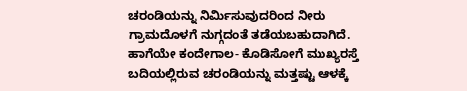ಚರಂಡಿಯನ್ನು ನಿರ್ಮಿಸುವುದರಿಂದ ನೀರು ಗ್ರಾಮದೊಳಗೆ ನುಗ್ಗದಂತೆ ತಡೆಯಬಹುದಾಗಿದೆ. ಹಾಗೆಯೇ ಕಂದೇಗಾಲ- ಕೊಡಿಸೋಗೆ ಮುಖ್ಯರಸ್ತೆ ಬದಿಯಲ್ಲಿರುವ ಚರಂಡಿಯನ್ನು ಮತ್ತಷ್ಟು ಆಳಕ್ಕೆ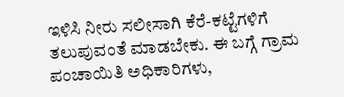ಇಳಿಸಿ ನೀರು ಸಲೀಸಾಗಿ ಕೆರೆ-ಕಟ್ಟೆಗಳಿಗೆ ತಲುಪುವಂತೆ ಮಾಡಬೇಕು. ಈ ಬಗ್ಗೆ ಗ್ರಾಮ ಪಂಚಾಯಿತಿ ಅಧಿಕಾರಿಗಳು,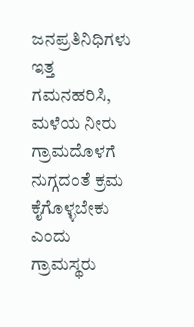ಜನಪ್ರತಿನಿಧಿಗಳು ಇತ್ತ ಗಮನಹರಿಸಿ, ಮಳೆಯ ನೀರು ಗ್ರಾಮದೊಳಗೆ ನುಗ್ಗದಂತೆ ಕ್ರಮ ಕೈಗೊಳ್ಳಬೇಕು ಎಂದು ಗ್ರಾಮಸ್ಥರು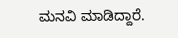ಮನವಿ ಮಾಡಿದ್ದಾರೆ.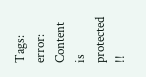Tags:
error: Content is protected !!